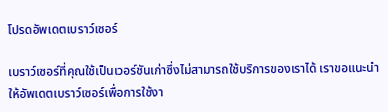โปรดอัพเดตเบราว์เซอร์

เบราว์เซอร์ที่คุณใช้เป็นเวอร์ชันเก่าซึ่งไม่สามารถใช้บริการของเราได้ เราขอแนะนำให้อัพเดตเบราว์เซอร์เพื่อการใช้งา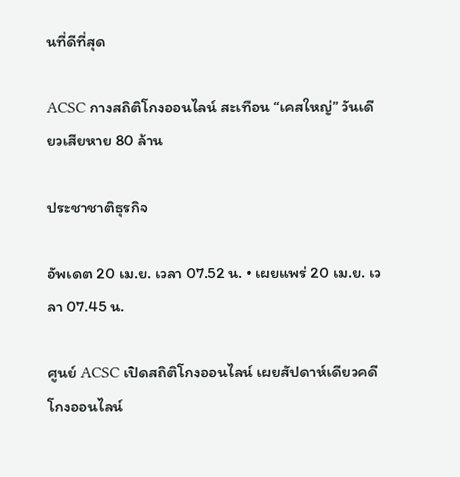นที่ดีที่สุด

ACSC กางสถิติโกงออนไลน์ สะเทือน “เคสใหญ่” วันเดียวเสียหาย 80 ล้าน

ประชาชาติธุรกิจ

อัพเดต 20 เม.ย. เวลา 07.52 น. • เผยแพร่ 20 เม.ย. เวลา 07.45 น.

ศูนย์ ACSC เปิดสถิติโกงออนไลน์ เผยสัปดาห์เดียวคดีโกงออนไลน์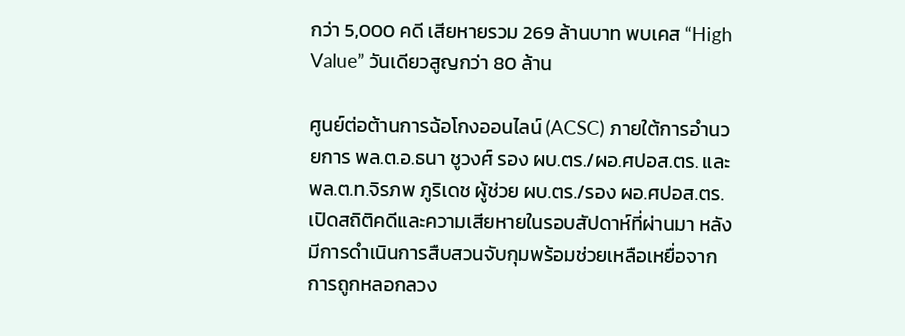กว่า 5,000 คดี เสียหายรวม 269 ล้านบาท พบเคส “High Value” วันเดียวสูญกว่า 80 ล้าน

ศูนย์ต่อต้านการฉ้อโกงออนไลน์ (ACSC) ภายใต้การอำนวยการ พล.ต.อ.ธนา ชูวงศ์ รอง ผบ.ตร./ผอ.ศปอส.ตร. และ พล.ต.ท.จิรภพ ภูริเดช ผู้ช่วย ผบ.ตร./รอง ผอ.ศปอส.ตร. เปิดสถิติคดีและความเสียหายในรอบสัปดาห์ที่ผ่านมา หลังมีการดำเนินการสืบสวนจับกุมพร้อมช่วยเหลือเหยื่อจากการถูกหลอกลวง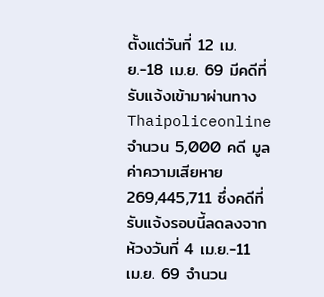ตั้งแต่วันที่ 12 เม.ย.-18 เม.ย. 69 มีคดีที่รับแจ้งเข้ามาผ่านทาง Thaipoliceonline จำนวน 5,000 คดี มูลค่าความเสียหาย 269,445,711 ซึ่งคดีที่รับแจ้งรอบนี้ลดลงจากห้วงวันที่ 4 เม.ย.-11 เม.ย. 69 จำนวน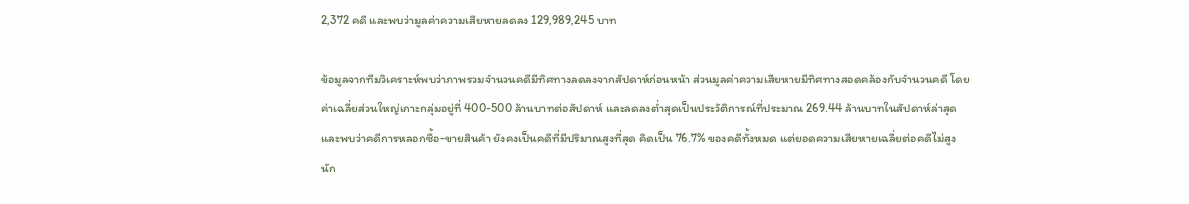2,372 คดี และพบว่ามูลค่าความเสียหายลดลง 129,989,245 บาท

ข้อมูลจากทีมวิเคราะห์พบว่าภาพรวมจำนวนคดีมีทิศทางลดลงจากสัปดาห์ก่อนหน้า ส่วนมูลค่าความเสียหายมีทิศทางสอดคล้องกับจำนวนคดี โดยค่าเฉลี่ยส่วนใหญ่เกาะกลุ่มอยู่ที่ 400-500 ล้านบาทต่อสัปดาห์ และลดลงต่ำสุดเป็นประวัติการณ์ที่ประมาณ 269.44 ล้านบาทในสัปดาห์ล่าสุด และพบว่าคดีการหลอกซื้อ-ขายสินค้า ยังคงเป็นคดีที่มีปริมาณสูงที่สุด คิดเป็น 76.7% ของคดีทั้งหมด แต่ยอดความเสียหายเฉลี่ยต่อคดีไม่สูงนัก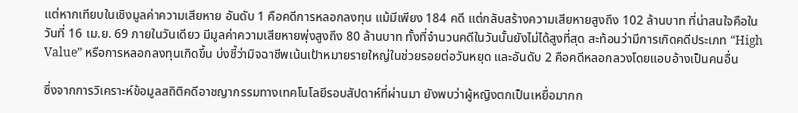แต่หากเทียบในเชิงมูลค่าความเสียหาย อันดับ 1 คือคดีการหลอกลงทุน แม้มีเพียง 184 คดี แต่กลับสร้างความเสียหายสูงถึง 102 ล้านบาท ที่น่าสนใจคือในวันที่ 16 เม.ย. 69 ภายในวันเดียว มีมูลค่าความเสียหายพุ่งสูงถึง 80 ล้านบาท ทั้งที่จำนวนคดีในวันนั้นยังไม่ได้สูงที่สุด สะท้อนว่ามีการเกิดคดีประเภท “High Value” หรือการหลอกลงทุนเกิดขึ้น บ่งชี้ว่ามิจฉาชีพเน้นเป้าหมายรายใหญ่ในช่วยรอยต่อวันหยุด และอันดับ 2 คือคดีหลอกลวงโดยแอบอ้างเป็นคนอื่น

ซึ่งจากการวิเคราะห์ข้อมูลสถิติคดีอาชญากรรมทางเทคโนโลยีรอบสัปดาห์ที่ผ่านมา ยังพบว่าผู้หญิงตกเป็นเหยื่อมากก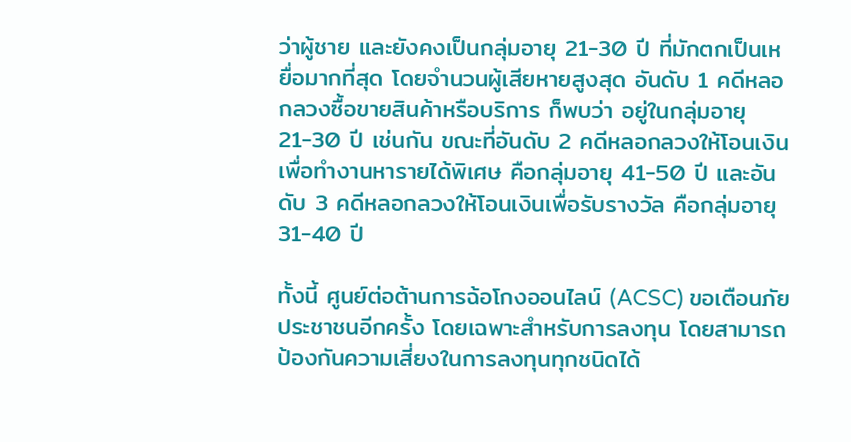ว่าผู้ชาย และยังคงเป็นกลุ่มอายุ 21-30 ปี ที่มักตกเป็นเหยื่อมากที่สุด โดยจำนวนผู้เสียหายสูงสุด อันดับ 1 คดีหลอกลวงซื้อขายสินค้าหรือบริการ ก็พบว่า อยู่ในกลุ่มอายุ 21-30 ปี เช่นกัน ขณะที่อันดับ 2 คดีหลอกลวงให้โอนเงินเพื่อทำงานหารายได้พิเศษ คือกลุ่มอายุ 41-50 ปี และอันดับ 3 คดีหลอกลวงให้โอนเงินเพื่อรับรางวัล คือกลุ่มอายุ 31-40 ปี

ทั้งนี้ ศูนย์ต่อต้านการฉ้อโกงออนไลน์ (ACSC) ขอเตือนภัยประชาชนอีกครั้ง โดยเฉพาะสำหรับการลงทุน โดยสามารถป้องกันความเสี่ยงในการลงทุนทุกชนิดได้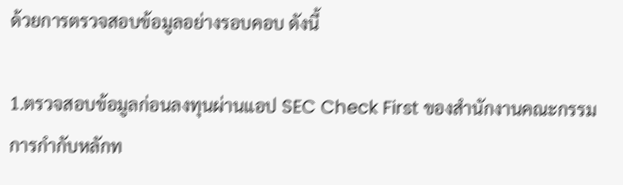ด้วยการตรวจสอบข้อมูลอย่างรอบคอบ ดังนี้

1.ตรวจสอบข้อมูลก่อนลงทุนผ่านแอป SEC Check First ของสำนักงานคณะกรรมการกำกับหลักท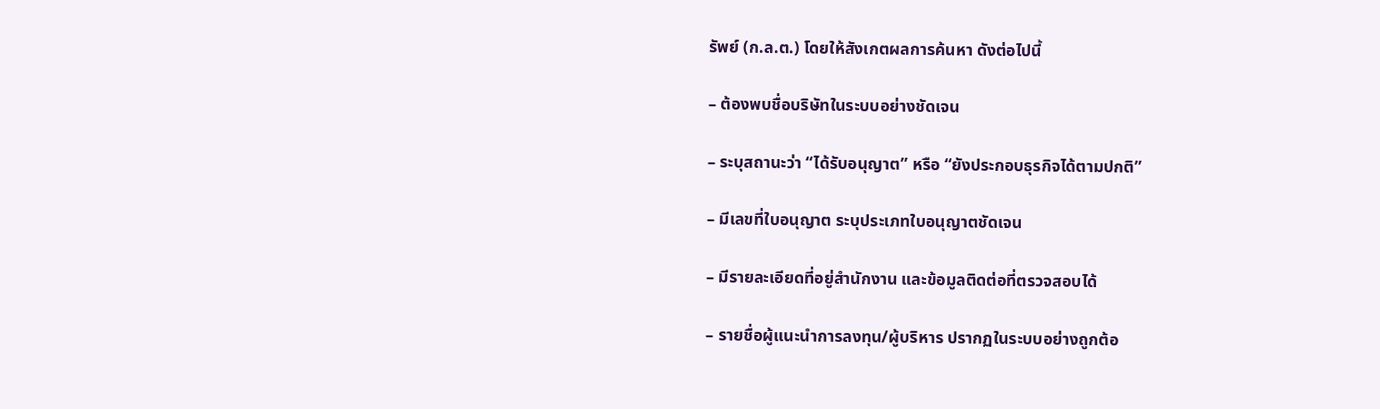รัพย์ (ก.ล.ต.) โดยให้สังเกตผลการค้นหา ดังต่อไปนี้

– ต้องพบชื่อบริษัทในระบบอย่างชัดเจน

– ระบุสถานะว่า “ได้รับอนุญาต” หรือ “ยังประกอบธุรกิจได้ตามปกติ”

– มีเลขที่ใบอนุญาต ระบุประเภทใบอนุญาตชัดเจน

– มีรายละเอียดที่อยู่สำนักงาน และข้อมูลติดต่อที่ตรวจสอบได้

– รายชื่อผู้แนะนำการลงทุน/ผู้บริหาร ปรากฏในระบบอย่างถูกต้อ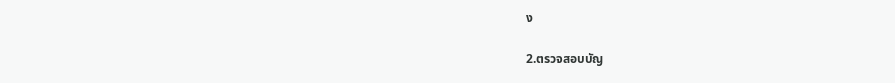ง

2.ตรวจสอบบัญ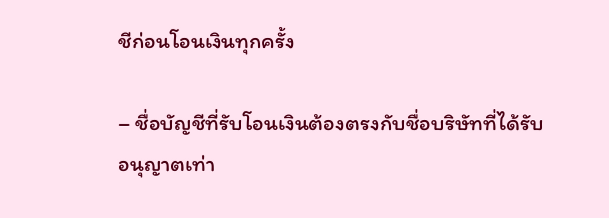ชีก่อนโอนเงินทุกครั้ง

– ชื่อบัญชีที่รับโอนเงินต้องตรงกับชื่อบริษัทที่ได้รับอนุญาตเท่า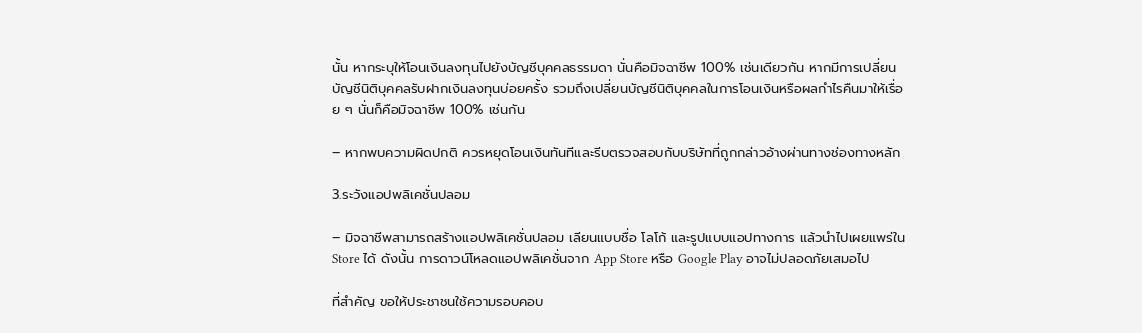นั้น หากระบุให้โอนเงินลงทุนไปยังบัญชีบุคคลธรรมดา นั่นคือมิจฉาชีพ 100% เช่นเดียวกัน หากมีการเปลี่ยนบัญชีนิติบุคคลรับฝากเงินลงทุนบ่อยครั้ง รวมถึงเปลี่ยนบัญชีนิติบุคคลในการโอนเงินหรือผลกำไรคืนมาให้เรื่อย ๆ นั่นก็คือมิจฉาชีพ 100% เช่นกัน

– หากพบความผิดปกติ ควรหยุดโอนเงินทันทีและรีบตรวจสอบกับบริษัทที่ถูกกล่าวอ้างผ่านทางช่องทางหลัก

3.ระวังแอปพลิเคชั่นปลอม

– มิจฉาชีพสามารถสร้างแอปพลิเคชั่นปลอม เลียนแบบชื่อ โลโก้ และรูปแบบแอปทางการ แล้วนำไปเผยแพร่ใน Store ได้ ดังนั้น การดาวน์โหลดแอปพลิเคชั่นจาก App Store หรือ Google Play อาจไม่ปลอดภัยเสมอไป

ที่สำคัญ ขอให้ประชาชนใช้ความรอบคอบ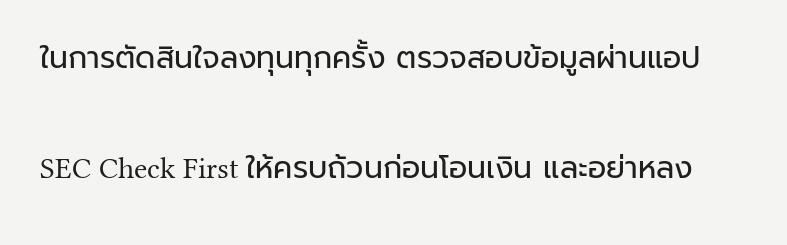ในการตัดสินใจลงทุนทุกครั้ง ตรวจสอบข้อมูลผ่านแอป

SEC Check First ให้ครบถ้วนก่อนโอนเงิน และอย่าหลง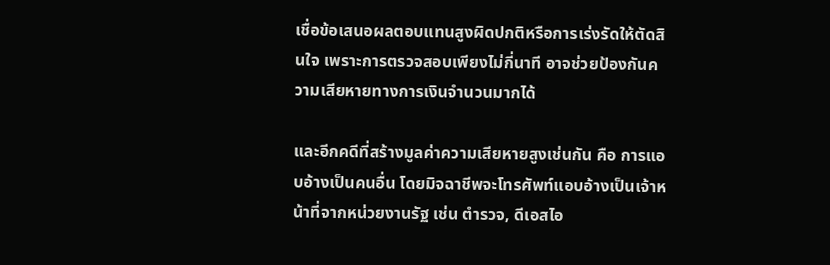เชื่อข้อเสนอผลตอบแทนสูงผิดปกติหรือการเร่งรัดให้ตัดสินใจ เพราะการตรวจสอบเพียงไม่กี่นาที อาจช่วยป้องกันความเสียหายทางการเงินจำนวนมากได้

และอีกคดีที่สร้างมูลค่าความเสียหายสูงเช่นกัน คือ การแอบอ้างเป็นคนอื่น โดยมิจฉาชีพจะโทรศัพท์แอบอ้างเป็นเจ้าหน้าที่จากหน่วยงานรัฐ เช่น ตำรวจ, ดีเอสไอ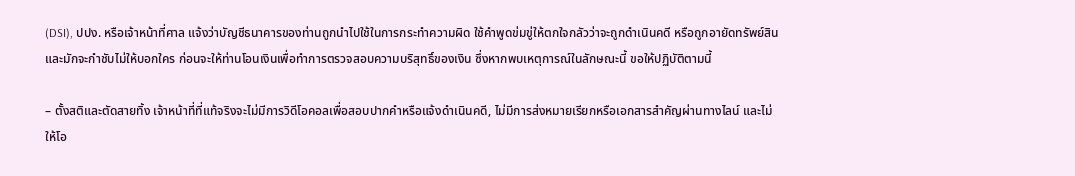(DSI), ปปง. หรือเจ้าหน้าที่ศาล แจ้งว่าบัญชีธนาคารของท่านถูกนำไปใช้ในการกระทำความผิด ใช้คำพูดข่มขู่ให้ตกใจกลัวว่าจะถูกดำเนินคดี หรือถูกอายัดทรัพย์สิน และมักจะกำชับไม่ให้บอกใคร ก่อนจะให้ท่านโอนเงินเพื่อทำการตรวจสอบความบริสุทธิ์ของเงิน ซึ่งหากพบเหตุการณ์ในลักษณะนี้ ขอให้ปฏิบัติตามนี้

– ตั้งสติและตัดสายทิ้ง เจ้าหน้าที่ที่แท้จริงจะไม่มีการวิดีโอคอลเพื่อสอบปากคำหรือแจ้งดำเนินคดี, ไม่มีการส่งหมายเรียกหรือเอกสารสำคัญผ่านทางไลน์ และไม่ให้โอ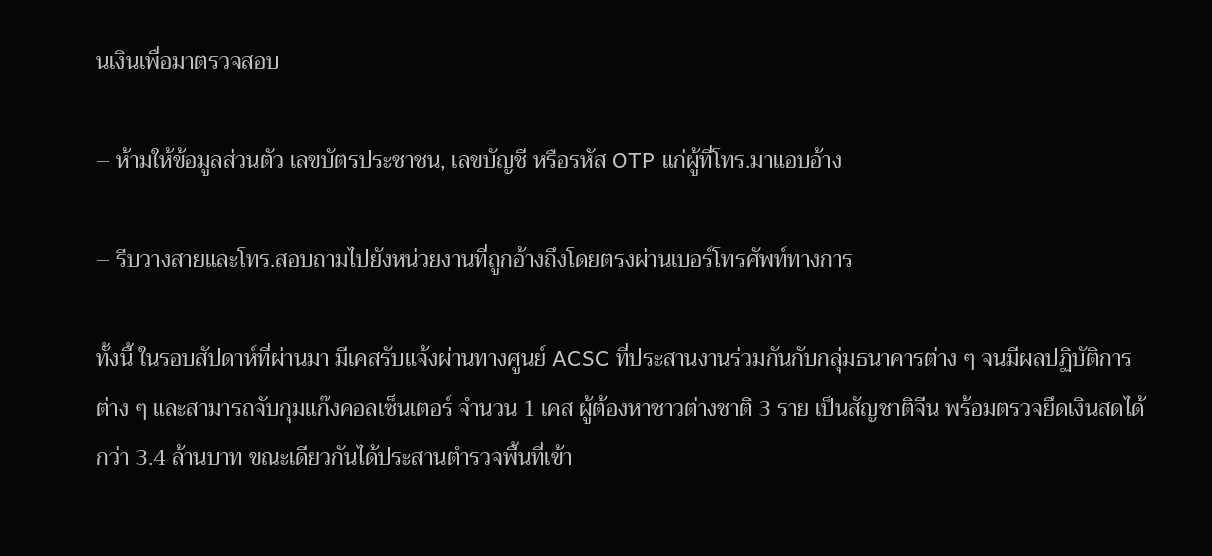นเงินเพื่อมาตรวจสอบ

– ห้ามให้ข้อมูลส่วนตัว เลขบัตรประชาชน, เลขบัญชี หรือรหัส OTP แก่ผู้ที่โทร.มาแอบอ้าง

– รีบวางสายและโทร.สอบถามไปยังหน่วยงานที่ถูกอ้างถึงโดยตรงผ่านเบอร์โทรศัพท์ทางการ

ทั้งนี้ ในรอบสัปดาห์ที่ผ่านมา มีเคสรับแจ้งผ่านทางศูนย์ ACSC ที่ประสานงานร่วมกันกับกลุ่มธนาคารต่าง ๆ จนมีผลปฏิบัติการต่าง ๆ และสามารถจับกุมแก๊งคอลเซ็นเตอร์ จำนวน 1 เคส ผู้ต้องหาชาวต่างชาติ 3 ราย เป็นสัญชาติจีน พร้อมตรวจยึดเงินสดได้กว่า 3.4 ล้านบาท ขณะเดียวกันได้ประสานตำรวจพื้นที่เข้า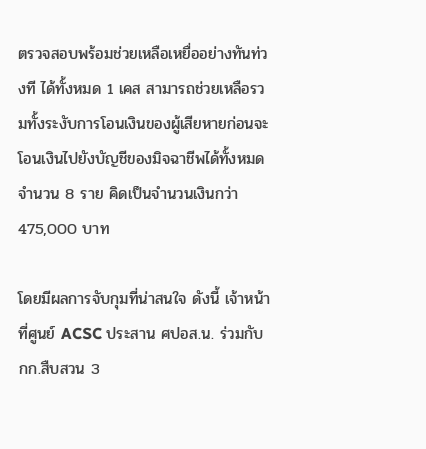ตรวจสอบพร้อมช่วยเหลือเหยื่ออย่างทันท่วงที ได้ทั้งหมด 1 เคส สามารถช่วยเหลือรวมทั้งระงับการโอนเงินของผู้เสียหายก่อนจะโอนเงินไปยังบัญชีของมิจฉาชีพได้ทั้งหมด จำนวน 8 ราย คิดเป็นจำนวนเงินกว่า 475,000 บาท

โดยมีผลการจับกุมที่น่าสนใจ ดังนี้ เจ้าหน้าที่ศูนย์ ACSC ประสาน ศปอส.น. ร่วมกับ กก.สืบสวน 3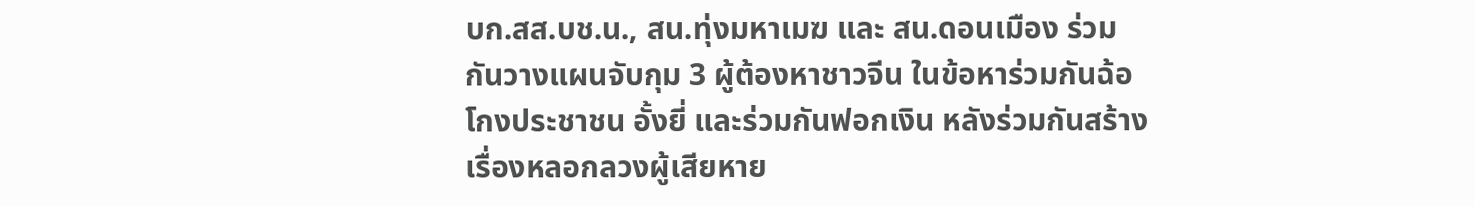บก.สส.บช.น., สน.ทุ่งมหาเมฆ และ สน.ดอนเมือง ร่วมกันวางแผนจับกุม 3 ผู้ต้องหาชาวจีน ในข้อหาร่วมกันฉ้อโกงประชาชน อั้งยี่ และร่วมกันฟอกเงิน หลังร่วมกันสร้างเรื่องหลอกลวงผู้เสียหาย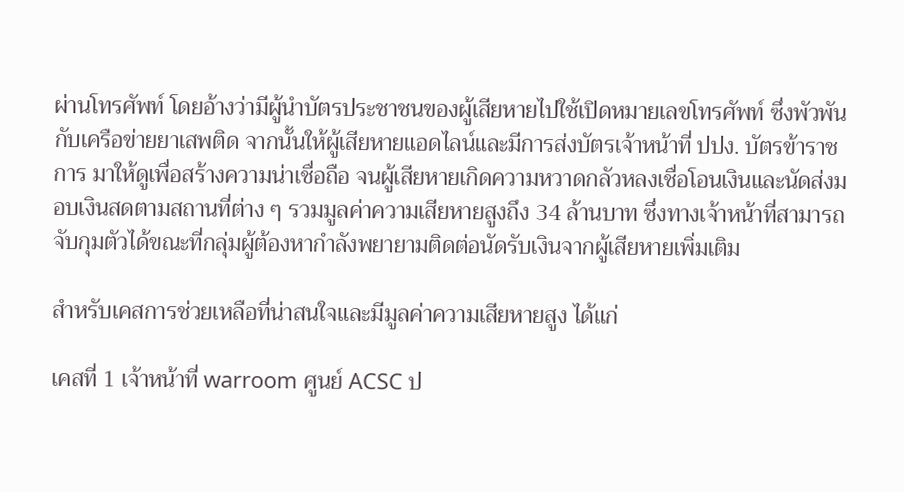ผ่านโทรศัพท์ โดยอ้างว่ามีผู้นำบัตรประชาชนของผู้เสียหายไปใช้เปิดหมายเลขโทรศัพท์ ซึ่งพัวพันกับเครือข่ายยาเสพติด จากนั้นให้ผู้เสียหายแอดไลน์และมีการส่งบัตรเจ้าหน้าที่ ปปง. บัตรข้าราชการ มาให้ดูเพื่อสร้างความน่าเชื่อถือ จนผู้เสียหายเกิดความหวาดกลัวหลงเชื่อโอนเงินและนัดส่งมอบเงินสดตามสถานที่ต่าง ๆ รวมมูลค่าความเสียหายสูงถึง 34 ล้านบาท ซึ่งทางเจ้าหน้าที่สามารถจับกุมตัวได้ขณะที่กลุ่มผู้ต้องหากำลังพยายามติดต่อนัดรับเงินจากผู้เสียหายเพิ่มเติม

สำหรับเคสการช่วยเหลือที่น่าสนใจและมีมูลค่าความเสียหายสูง ได้แก่

เคสที่ 1 เจ้าหน้าที่ warroom ศูนย์ ACSC ป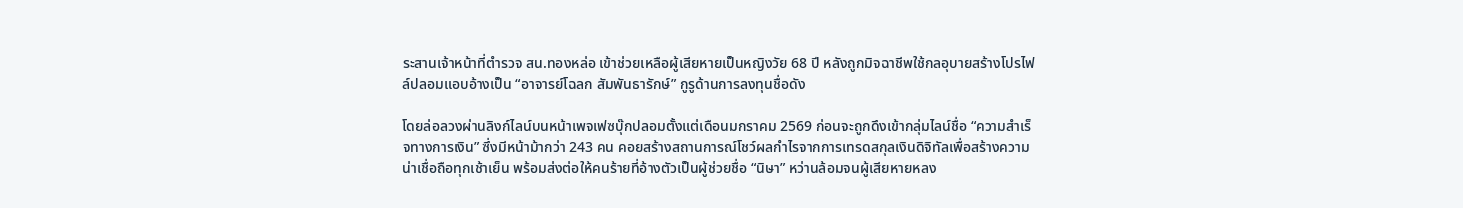ระสานเจ้าหน้าที่ตำรวจ สน.ทองหล่อ เข้าช่วยเหลือผู้เสียหายเป็นหญิงวัย 68 ปี หลังถูกมิจฉาชีพใช้กลอุบายสร้างโปรไฟล์ปลอมแอบอ้างเป็น “อาจารย์โฉลก สัมพันธารักษ์” กูรูด้านการลงทุนชื่อดัง

โดยล่อลวงผ่านลิงก์ไลน์บนหน้าเพจเฟซบุ๊กปลอมตั้งแต่เดือนมกราคม 2569 ก่อนจะถูกดึงเข้ากลุ่มไลน์ชื่อ “ความสำเร็จทางการเงิน” ซึ่งมีหน้าม้ากว่า 243 คน คอยสร้างสถานการณ์โชว์ผลกำไรจากการเทรดสกุลเงินดิจิทัลเพื่อสร้างความน่าเชื่อถือทุกเช้าเย็น พร้อมส่งต่อให้คนร้ายที่อ้างตัวเป็นผู้ช่วยชื่อ “นิษา” หว่านล้อมจนผู้เสียหายหลง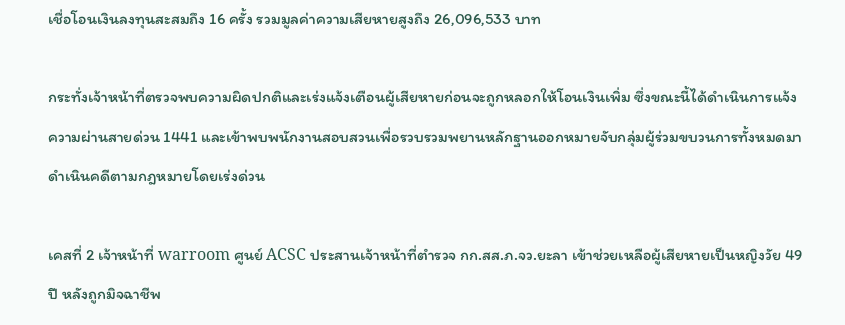เชื่อโอนเงินลงทุนสะสมถึง 16 ครั้ง รวมมูลค่าความเสียหายสูงถึง 26,096,533 บาท

กระทั่งเจ้าหน้าที่ตรวจพบความผิดปกติและเร่งแจ้งเตือนผู้เสียหายก่อนจะถูกหลอกให้โอนเงินเพิ่ม ซึ่งขณะนี้ได้ดำเนินการแจ้งความผ่านสายด่วน 1441 และเข้าพบพนักงานสอบสวนเพื่อรวบรวมพยานหลักฐานออกหมายจับกลุ่มผู้ร่วมขบวนการทั้งหมดมาดำเนินคดีตามกฎหมายโดยเร่งด่วน

เคสที่ 2 เจ้าหน้าที่ warroom ศูนย์ ACSC ประสานเจ้าหน้าที่ตำรวจ กก.สส.ภ.จว.ยะลา เข้าช่วยเหลือผู้เสียหายเป็นหญิงวัย 49 ปี หลังถูกมิจฉาชีพ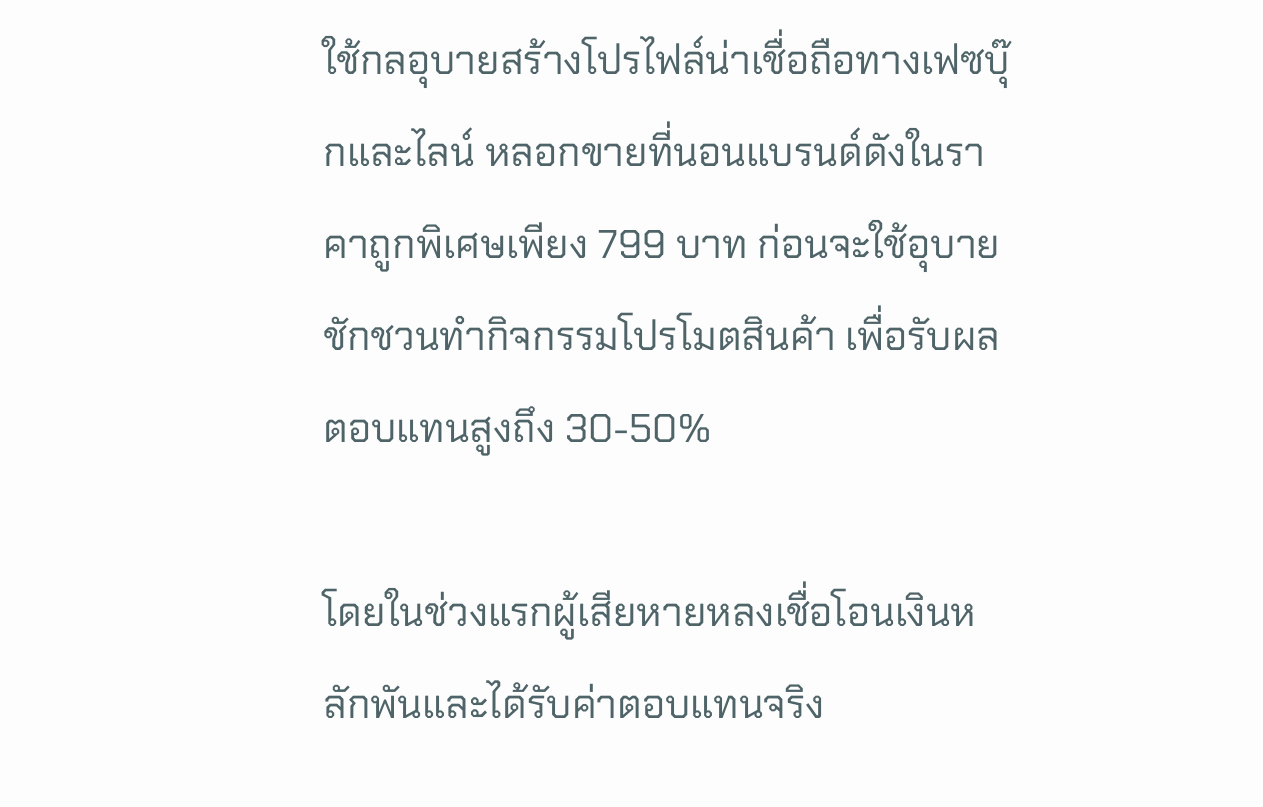ใช้กลอุบายสร้างโปรไฟล์น่าเชื่อถือทางเฟซบุ๊กและไลน์ หลอกขายที่นอนแบรนด์ดังในราคาถูกพิเศษเพียง 799 บาท ก่อนจะใช้อุบายชักชวนทำกิจกรรมโปรโมตสินค้า เพื่อรับผลตอบแทนสูงถึง 30-50%

โดยในช่วงแรกผู้เสียหายหลงเชื่อโอนเงินหลักพันและได้รับค่าตอบแทนจริง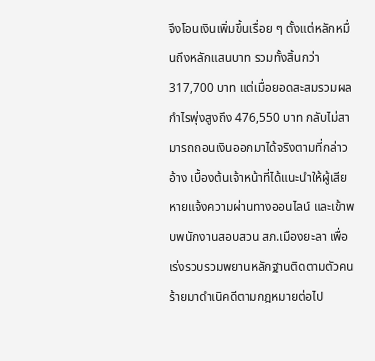จึงโอนเงินเพิ่มขึ้นเรื่อย ๆ ตั้งแต่หลักหมื่นถึงหลักแสนบาท รวมทั้งสิ้นกว่า 317,700 บาท แต่เมื่อยอดสะสมรวมผลกำไรพุ่งสูงถึง 476,550 บาท กลับไม่สามารถถอนเงินออกมาได้จริงตามที่กล่าวอ้าง เบื้องต้นเจ้าหน้าที่ได้แนะนำให้ผู้เสียหายแจ้งความผ่านทางออนไลน์ และเข้าพบพนักงานสอบสวน สภ.เมืองยะลา เพื่อเร่งรวบรวมพยานหลักฐานติดตามตัวคนร้ายมาดำเนิคดีตามกฎหมายต่อไป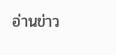อ่านข่าว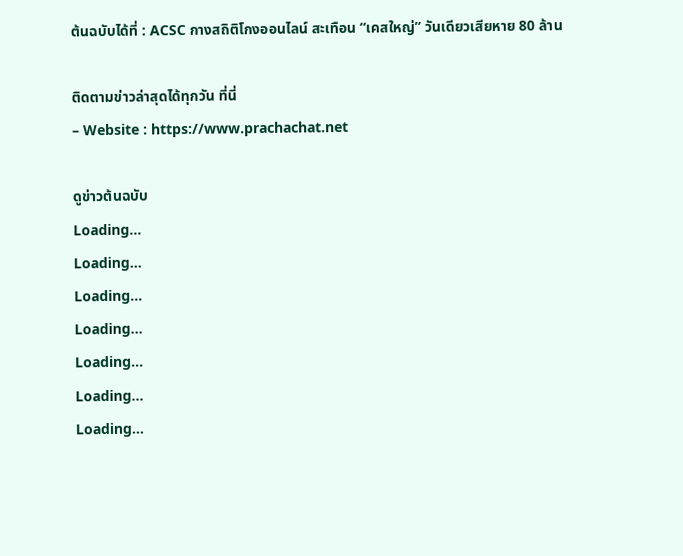ต้นฉบับได้ที่ : ACSC กางสถิติโกงออนไลน์ สะเทือน “เคสใหญ่” วันเดียวเสียหาย 80 ล้าน

ติดตามข่าวล่าสุดได้ทุกวัน ที่นี่
– Website : https://www.prachachat.net

ดูข่าวต้นฉบับ
Loading...
Loading...
Loading...
Loading...
Loading...
Loading...
Loading...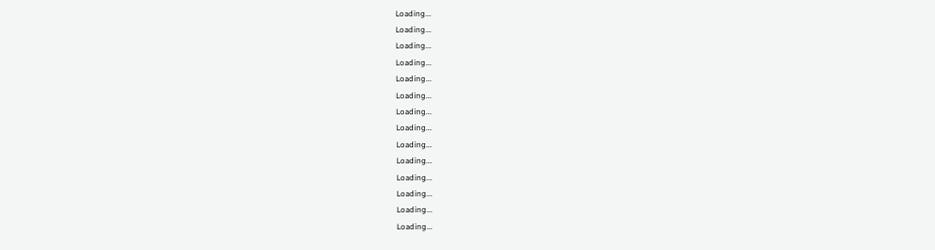Loading...
Loading...
Loading...
Loading...
Loading...
Loading...
Loading...
Loading...
Loading...
Loading...
Loading...
Loading...
Loading...
Loading...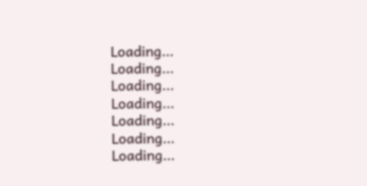Loading...
Loading...
Loading...
Loading...
Loading...
Loading...
Loading...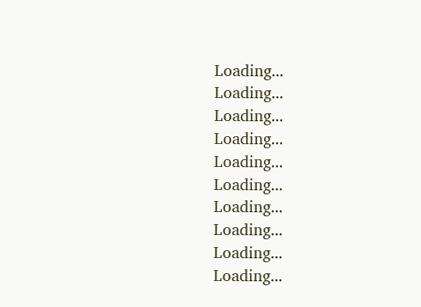Loading...
Loading...
Loading...
Loading...
Loading...
Loading...
Loading...
Loading...
Loading...
Loading...